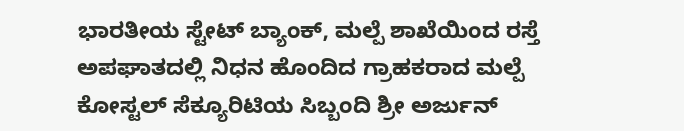ಭಾರತೀಯ ಸ್ಟೇಟ್ ಬ್ಯಾಂಕ್, ಮಲ್ಪೆ ಶಾಖೆಯಿಂದ ರಸ್ತೆ ಅಪಘಾತದಲ್ಲಿ ನಿಧನ ಹೊಂದಿದ ಗ್ರಾಹಕರಾದ ಮಲ್ಪೆ ಕೋಸ್ಟಲ್ ಸೆಕ್ಯೂರಿಟಿಯ ಸಿಬ್ಬಂದಿ ಶ್ರೀ ಅರ್ಜುನ್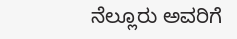ನೆಲ್ಲೂರು ಅವರಿಗೆ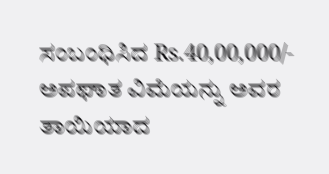ಸಂಬಂಧಿಸಿದ Rs.40,00,000/- ಅಪಘಾತ ವಿಮೆಯನ್ನು ಅವರ ತಾಯಿಯಾದ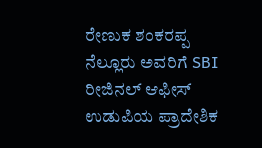ರೇಣುಕ ಶಂಕರಪ್ಪ ನೆಲ್ಲೂರು ಅವರಿಗೆ SBI ರೀಜಿನಲ್ ಆಫೀಸ್ ಉಡುಪಿಯ ಪ್ರಾದೇಶಿಕ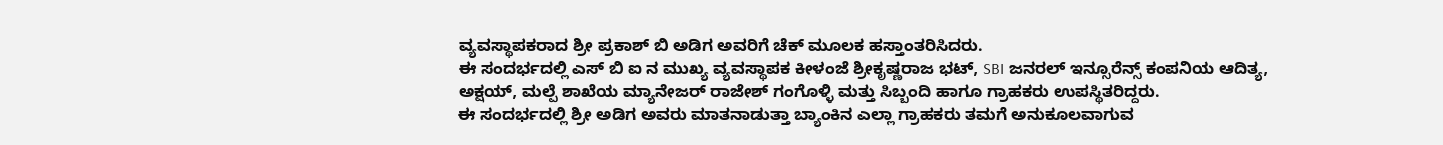ವ್ಯವಸ್ಥಾಪಕರಾದ ಶ್ರೀ ಪ್ರಕಾಶ್ ಬಿ ಅಡಿಗ ಅವರಿಗೆ ಚೆಕ್ ಮೂಲಕ ಹಸ್ತಾಂತರಿಸಿದರು.
ಈ ಸಂದರ್ಭದಲ್ಲಿ ಎಸ್ ಬಿ ಐ ನ ಮುಖ್ಯ ವ್ಯವಸ್ಥಾಪಕ ಕೀಳಂಜೆ ಶ್ರೀಕೃಷ್ಣರಾಜ ಭಟ್, SBI ಜನರಲ್ ಇನ್ಸೂರೆನ್ಸ್ ಕಂಪನಿಯ ಆದಿತ್ಯ, ಅಕ್ಷಯ್, ಮಲ್ಪೆ ಶಾಖೆಯ ಮ್ಯಾನೇಜರ್ ರಾಜೇಶ್ ಗಂಗೊಳ್ಳಿ ಮತ್ತು ಸಿಬ್ಬಂದಿ ಹಾಗೂ ಗ್ರಾಹಕರು ಉಪಸ್ಥಿತರಿದ್ದರು.
ಈ ಸಂದರ್ಭದಲ್ಲಿ ಶ್ರೀ ಅಡಿಗ ಅವರು ಮಾತನಾಡುತ್ತಾ ಬ್ಯಾಂಕಿನ ಎಲ್ಲಾ ಗ್ರಾಹಕರು ತಮಗೆ ಅನುಕೂಲವಾಗುವ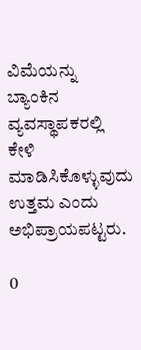ವಿಮೆಯನ್ನು ಬ್ಯಾಂಕಿನ ವ್ಯವಸ್ಥಾಪಕರಲ್ಲಿ ಕೇಳಿ ಮಾಡಿಸಿಕೊಳ್ಳುವುದು ಉತ್ತಮ ಎಂದು ಅಭಿಪ್ರಾಯಪಟ್ಟರು.

0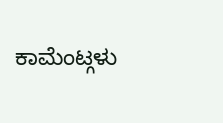ಕಾಮೆಂಟ್ಗಳು